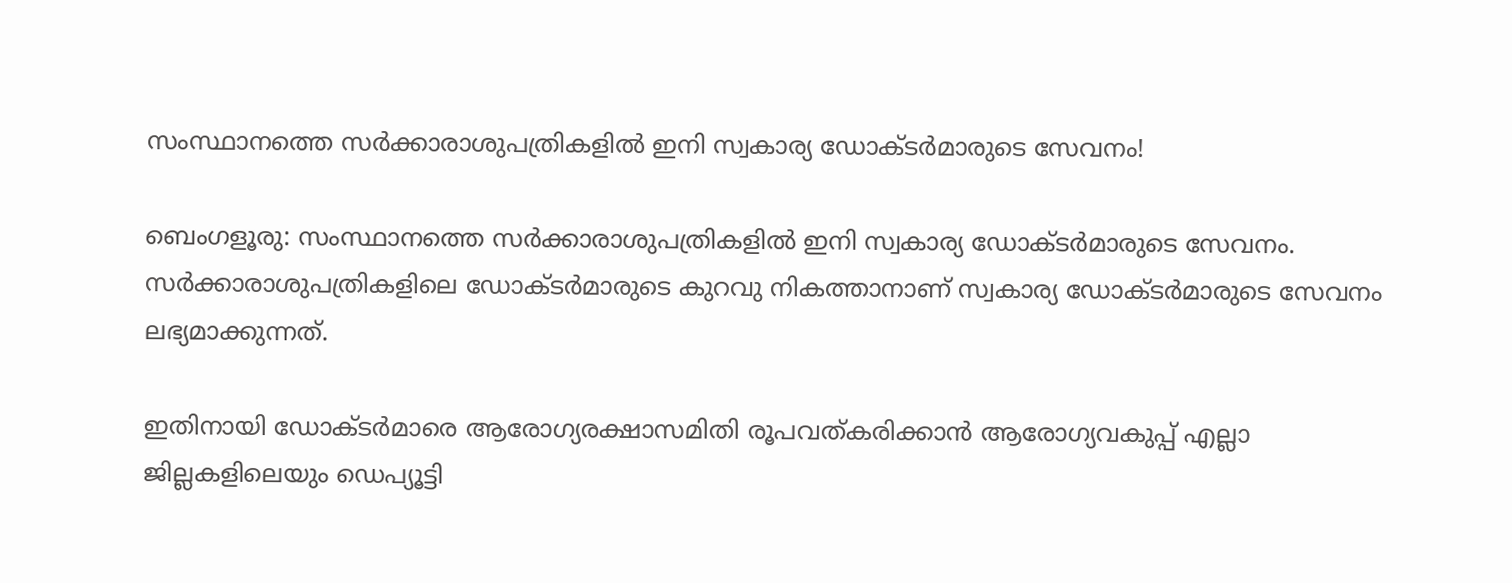സംസ്ഥാനത്തെ സർക്കാരാശുപത്രികളിൽ ഇനി സ്വകാര്യ ഡോക്ടർമാരുടെ സേവനം!

ബെംഗളൂരു: സംസ്ഥാനത്തെ സർക്കാരാശുപത്രികളിൽ ഇനി സ്വകാര്യ ഡോക്ടർമാരുടെ സേവനം. സർക്കാരാശുപത്രികളിലെ ഡോക്ടർമാരുടെ കുറവു നികത്താനാണ് സ്വകാര്യ ഡോക്ടർമാരുടെ സേവനം ലഭ്യമാക്കുന്നത്.

ഇതിനായി ഡോക്ടർമാരെ ആരോഗ്യരക്ഷാസമിതി രൂപവത്കരിക്കാൻ ആരോഗ്യവകുപ്പ് എല്ലാ ജില്ലകളിലെയും ഡെപ്യൂട്ടി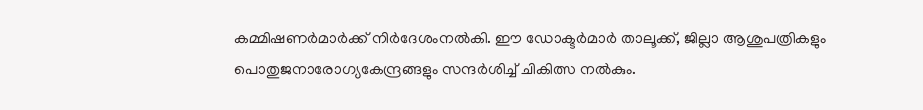കമ്മിഷണർമാർക്ക് നിർദേശംനൽകി. ഈ ഡോക്ടർമാർ താലൂക്ക്, ജില്ലാ ആശുപത്രികളും പൊതുജനാരോഗ്യകേന്ദ്രങ്ങളും സന്ദർശിച്ച് ചികിത്സ നൽകും.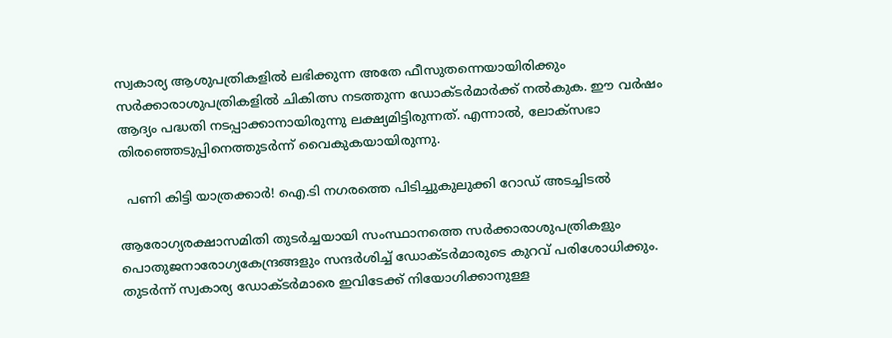സ്വകാര്യ ആശുപത്രികളിൽ ലഭിക്കുന്ന അതേ ഫീസുതന്നെയായിരിക്കും സർക്കാരാശുപത്രികളിൽ ചികിത്സ നടത്തുന്ന ഡോക്ടർമാർക്ക് നൽകുക. ഈ വർഷം ആദ്യം പദ്ധതി നടപ്പാക്കാനായിരുന്നു ലക്ഷ്യമിട്ടിരുന്നത്. എന്നാൽ, ലോക്‌സഭാ തിരഞ്ഞെടുപ്പിനെത്തുടർന്ന് വൈകുകയായിരുന്നു.

  പണി കിട്ടി യാത്രക്കാർ! ഐ.ടി നഗരത്തെ പിടിച്ചുകുലുക്കി റോഡ് അടച്ചിടൽ

ആരോഗ്യരക്ഷാസമിതി തുടർച്ചയായി സംസ്ഥാനത്തെ സർക്കാരാശുപത്രികളും പൊതുജനാരോഗ്യകേന്ദ്രങ്ങളും സന്ദർശിച്ച് ഡോക്ടർമാരുടെ കുറവ് പരിശോധിക്കും. തുടർന്ന് സ്വകാര്യ ഡോക്ടർമാരെ ഇവിടേക്ക്‌ നിയോഗിക്കാനുള്ള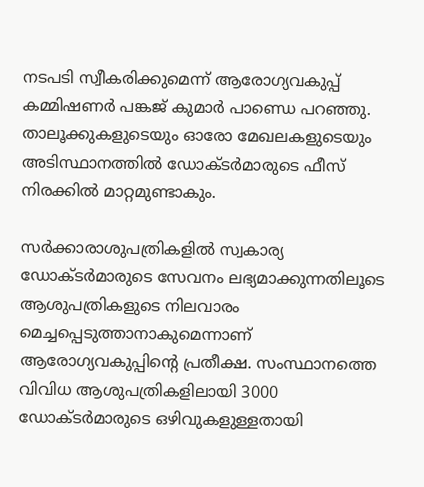നടപടി സ്വീകരിക്കുമെന്ന് ആരോഗ്യവകുപ്പ് കമ്മിഷണർ പങ്കജ് കുമാർ പാണ്ഡെ പറഞ്ഞു. താലൂക്കുകളുടെയും ഓരോ മേഖലകളുടെയും അടിസ്ഥാനത്തിൽ ഡോക്ടർമാരുടെ ഫീസ് നിരക്കിൽ മാറ്റമുണ്ടാകും.

സർക്കാരാശുപത്രികളിൽ സ്വകാര്യ ഡോക്ടർമാരുടെ സേവനം ലഭ്യമാക്കുന്നതിലൂടെ ആശുപത്രികളുടെ നിലവാരം മെച്ചപ്പെടുത്താനാകുമെന്നാണ് ആരോഗ്യവകുപ്പിന്റെ പ്രതീക്ഷ. സംസ്ഥാനത്തെ വിവിധ ആശുപത്രികളിലായി 3000 ഡോക്ടർമാരുടെ ഒഴിവുകളുള്ളതായി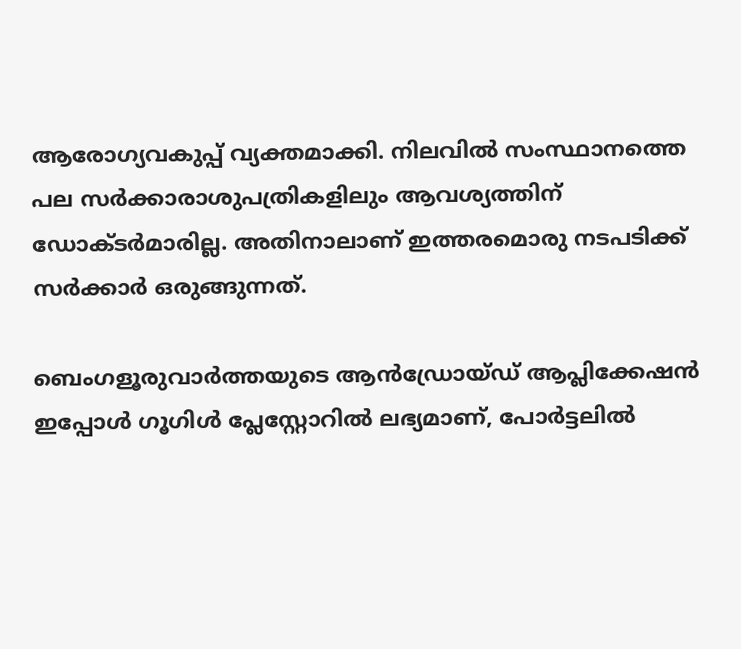ആരോഗ്യവകുപ്പ് വ്യക്തമാക്കി. നിലവിൽ സംസ്ഥാനത്തെ പല സർക്കാരാശുപത്രികളിലും ആവശ്യത്തിന് ഡോക്ടർമാരില്ല. അതിനാലാണ് ഇത്തരമൊരു നടപടിക്ക് സർക്കാർ ഒരുങ്ങുന്നത്.

ബെംഗളൂരുവാർത്തയുടെ ആൻഡ്രോയ്ഡ് ആപ്ലിക്കേഷൻ ഇപ്പോൾ ഗൂഗിൾ പ്ലേസ്റ്റോറിൽ ലഭ്യമാണ്, പോർട്ടലിൽ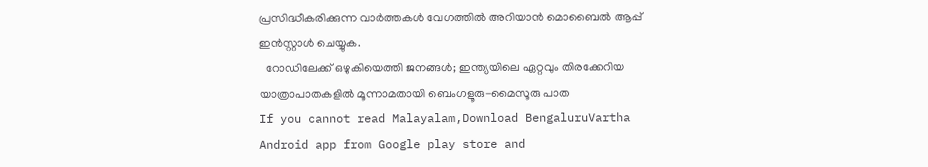പ്രസിദ്ധീകരിക്കുന്ന വാർത്തകൾ വേഗത്തിൽ അറിയാൻ മൊബൈൽ ആപ്പ് ഇൻസ്റ്റാൾ ചെയ്യുക.
  റോഡിലേക്ക് ഒഴുകിയെത്തി ജനങ്ങൾ; ഇന്ത്യയിലെ ഏറ്റവും തിരക്കേറിയ യാത്രാപാതകളിൽ മൂന്നാമതായി ബെംഗളൂരു-മൈസൂരു പാത
If you cannot read Malayalam,Download BengaluruVartha Android app from Google play store and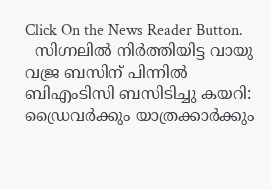Click On the News Reader Button.
  സിഗ്നലിൽ നിർത്തിയിട്ട വായു വജ്ര ബസിന് പിന്നിൽ ബിഎംടിസി ബസിടിച്ചു കയറി: ഡ്രൈവർക്കും യാത്രക്കാർക്കും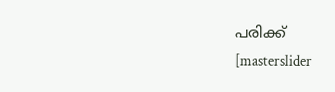പരിക്ക്
[masterslider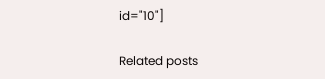id="10"]

Related posts